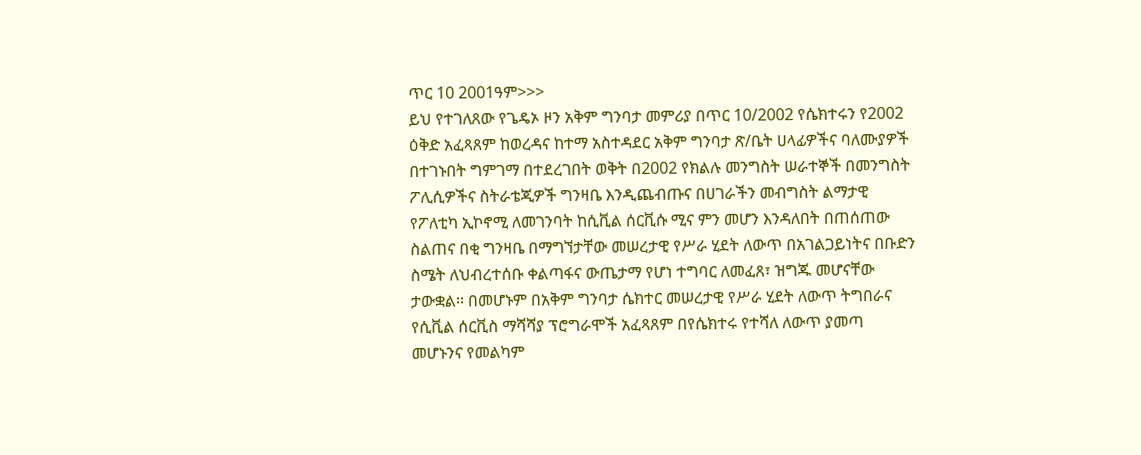ጥር 10 2001ዓም>>>
ይህ የተገለጸው የጌዴኦ ዞን አቅም ግንባታ መምሪያ በጥር 10/2002 የሴክተሩን የ2002 ዕቅድ አፈጻጸም ከወረዳና ከተማ አስተዳደር አቅም ግንባታ ጽ/ቤት ሀላፊዎችና ባለሙያዎች በተገኑበት ግምገማ በተደረገበት ወቅት በ2002 የክልሉ መንግስት ሠራተኞች በመንግስት ፖሊሲዎችና ስትራቴጂዎች ግንዛቤ እንዲጨብጡና በሀገራችን መብግስት ልማታዊ የፖለቲካ ኢኮኖሚ ለመገንባት ከሲቪል ሰርቪሱ ሚና ምን መሆን እንዳለበት በጠሰጠው ስልጠና በቂ ግንዛቤ በማግኘታቸው መሠረታዊ የሥራ ሂደት ለውጥ በአገልጋይነትና በቡድን ስሜት ለህብረተሰቡ ቀልጣፋና ውጤታማ የሆነ ተግባር ለመፈጸ፣ ዝግጁ መሆናቸው ታውቋል፡፡ በመሆኑም በአቅም ግንባታ ሴክተር መሠረታዊ የሥራ ሂደት ለውጥ ትግበራና የሲቪል ሰርቪስ ማሻሻያ ፕሮግራሞች አፈጻጸም በየሴክተሩ የተሻለ ለውጥ ያመጣ መሆኑንና የመልካም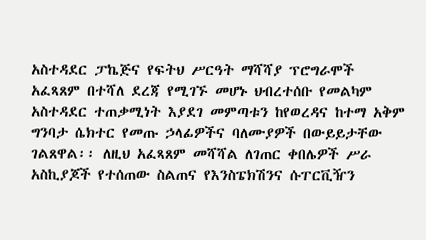አስተዳደር ፓኬጅና የፍትህ ሥርዓት ማሻሻያ ፕሮግራሞች አፈጻጸም በተሻለ ደረጃ የሚገኙ መሆኑ ህብረተሰቡ የመልካም አስተዳደር ተጠቃሚነት እያደገ መምጣቱን ከየወረዳና ከተማ አቅም ግንባታ ሴክተር የመጡ ኃላፊዎችና ባለሙያዎች በውይይታቸው ገልጸዋል፡፡ ለዚህ አፈጻጸም መሻሻል ለገጠር ቀበሌዎች ሥራ አስኪያጆች የተሰጠው ስልጠና የእንስፔክሽንና ሱፐርቪዥን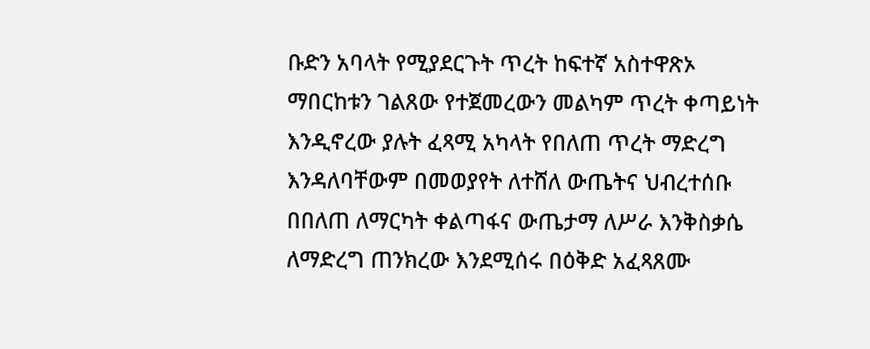ቡድን አባላት የሚያደርጉት ጥረት ከፍተኛ አስተዋጽኦ ማበርከቱን ገልጸው የተጀመረውን መልካም ጥረት ቀጣይነት እንዲኖረው ያሉት ፈጻሚ አካላት የበለጠ ጥረት ማድረግ እንዳለባቸውም በመወያየት ለተሸለ ውጤትና ህብረተሰቡ በበለጠ ለማርካት ቀልጣፋና ውጤታማ ለሥራ እንቅስቃሴ ለማድረግ ጠንክረው እንደሚሰሩ በዕቅድ አፈጻጸሙ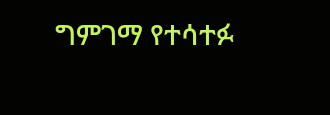ግምገማ የተሳተፉ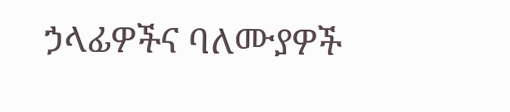ኃላፊዎችና ባለሙያዎች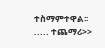ተስማምተዋል፡፡ ..... ተጨማሪ>>